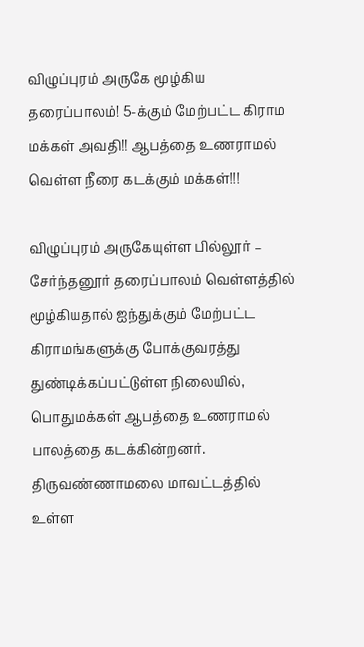விழுப்புரம் அருகே மூழ்கிய தரைப்பாலம்! 5-க்கும் மேற்பட்ட கிராம மக்கள் அவதி!! ஆபத்தை உணராமல் வெள்ள நீரை கடக்கும் மக்கள்!!!

விழுப்புரம் அருகேயுள்ள பில்லூர் – சேர்ந்தனூர் தரைப்பாலம் வெள்ளத்தில் மூழ்கியதால் ஐந்துக்கும் மேற்பட்ட கிராமங்களுக்கு போக்குவரத்து துண்டிக்கப்பட்டுள்ள நிலையில், பொதுமக்கள் ஆபத்தை உணராமல் பாலத்தை கடக்கின்றனர்.  திருவண்ணாமலை மாவட்டத்தில் உள்ள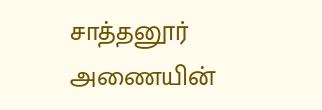சாத்தனூர் அணையின்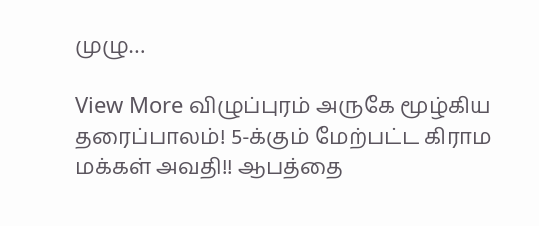முழு…

View More விழுப்புரம் அருகே மூழ்கிய தரைப்பாலம்! 5-க்கும் மேற்பட்ட கிராம மக்கள் அவதி!! ஆபத்தை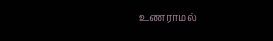உணராமல்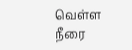வெள்ள நீரை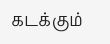கடக்கும்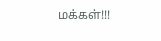மக்கள்!!!